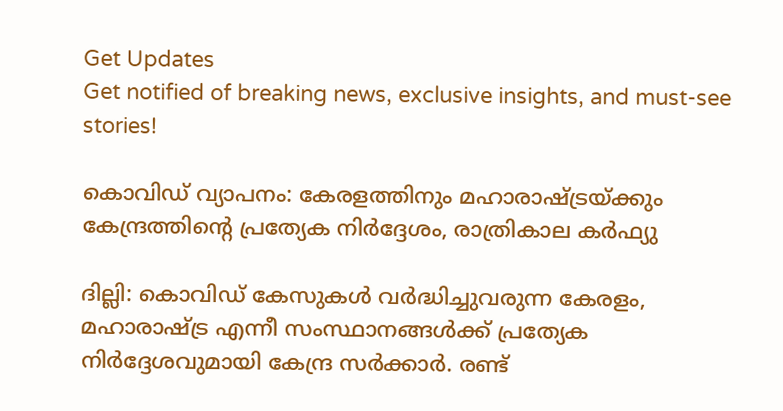Get Updates
Get notified of breaking news, exclusive insights, and must-see stories!

കൊവിഡ് വ്യാപനം: കേരളത്തിനും മഹാരാഷ്ട്രയ്ക്കും കേന്ദ്രത്തിന്റെ പ്രത്യേക നിർദ്ദേശം, രാത്രികാല കർഫ്യു

ദില്ലി: കൊവിഡ് കേസുകള്‍ വര്‍ദ്ധിച്ചുവരുന്ന കേരളം, മഹാരാഷ്ട്ര എന്നീ സംസ്ഥാനങ്ങള്‍ക്ക് പ്രത്യേക നിര്‍ദ്ദേശവുമായി കേന്ദ്ര സര്‍ക്കാര്‍. രണ്ട്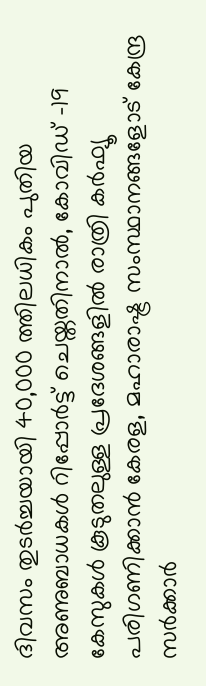ദിവസം തുടര്‍ച്ചയായി 40,000 ത്തിലധികം പുതിയ അണുബാധകള്‍ റിപ്പോര്‍ട്ട് ചെയ്തതിനാല്‍, കോവിഡ് -19 കേസുകള്‍ കൂടുതലുള്ള പ്രദേശങ്ങളില്‍ രാത്രി കര്‍ഫ്യൂ പരിഗണിക്കാന്‍ കേരള, മഹാരാഷ്ട്ര സംസ്ഥാനങ്ങളോട് കേന്ദ്ര സര്‍ക്കാര്‍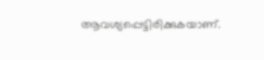ആവശ്യപ്പെട്ടിരിക്കുകയാണ്.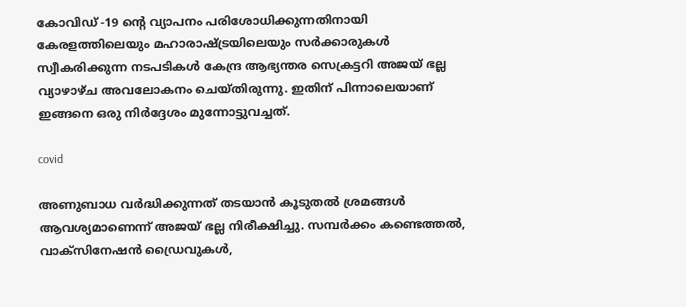കോവിഡ് -19 ന്റെ വ്യാപനം പരിശോധിക്കുന്നതിനായി കേരളത്തിലെയും മഹാരാഷ്ട്രയിലെയും സര്‍ക്കാരുകള്‍ സ്വീകരിക്കുന്ന നടപടികള്‍ കേന്ദ്ര ആഭ്യന്തര സെക്രട്ടറി അജയ് ഭല്ല വ്യാഴാഴ്ച അവലോകനം ചെയ്തിരുന്നു. ഇതിന് പിന്നാലെയാണ് ഇങ്ങനെ ഒരു നിര്‍ദ്ദേശം മുന്നോട്ടുവച്ചത്.

covid

അണുബാധ വര്‍ദ്ധിക്കുന്നത് തടയാന്‍ കൂടുതല്‍ ശ്രമങ്ങള്‍ ആവശ്യമാണെന്ന് അജയ് ഭല്ല നിരീക്ഷിച്ചു. സമ്പര്‍ക്കം കണ്ടെത്തല്‍, വാക്‌സിനേഷന്‍ ഡ്രൈവുകള്‍,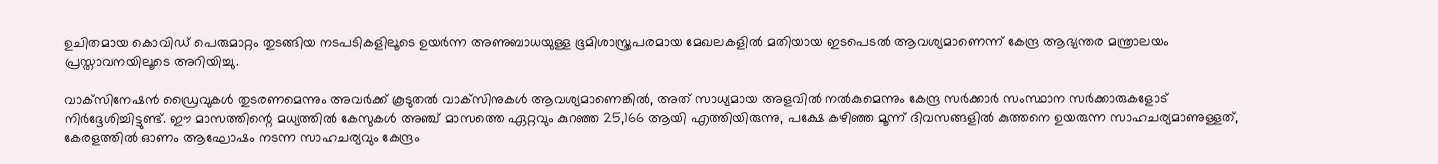ഉചിതമായ കൊവിഡ് പെരുമാറ്റം തുടങ്ങിയ നടപടികളിലൂടെ ഉയര്‍ന്ന അണുബാധയുള്ള ഭൂമിശാസ്ത്രപരമായ മേഖലകളില്‍ മതിയായ ഇടപെടല്‍ ആവശ്യമാണെന്ന് കേന്ദ്ര ആഭ്യന്തര മന്ത്രാലയം പ്രസ്താവനയിലൂടെ അറിയിച്ചു.

വാക്‌സിനേഷന്‍ ഡ്രൈവുകള്‍ തുടരണമെന്നും അവര്‍ക്ക് കൂടുതല്‍ വാക്‌സിനുകള്‍ ആവശ്യമാണെങ്കില്‍, അത് സാധ്യമായ അളവില്‍ നല്‍കുമെന്നും കേന്ദ്ര സര്‍ക്കാര്‍ സംസ്ഥാന സര്‍ക്കാരുകളോട് നിര്‍ദ്ദേശിച്ചിട്ടുണ്ട്. ഈ മാസത്തിന്റെ മധ്യത്തില്‍ കേസുകള്‍ അഞ്ച് മാസത്തെ ഏറ്റവും കുറഞ്ഞ 25,166 ആയി എത്തിയിരുന്നു, പക്ഷേ കഴിഞ്ഞ മൂന്ന് ദിവസങ്ങളില്‍ കുത്തനെ ഉയരുന്ന സാഹചര്യമാണുള്ളത്, കേരളത്തില്‍ ഓണം ആഘോഷം നടന്ന സാഹചര്യവും കേന്ദ്രം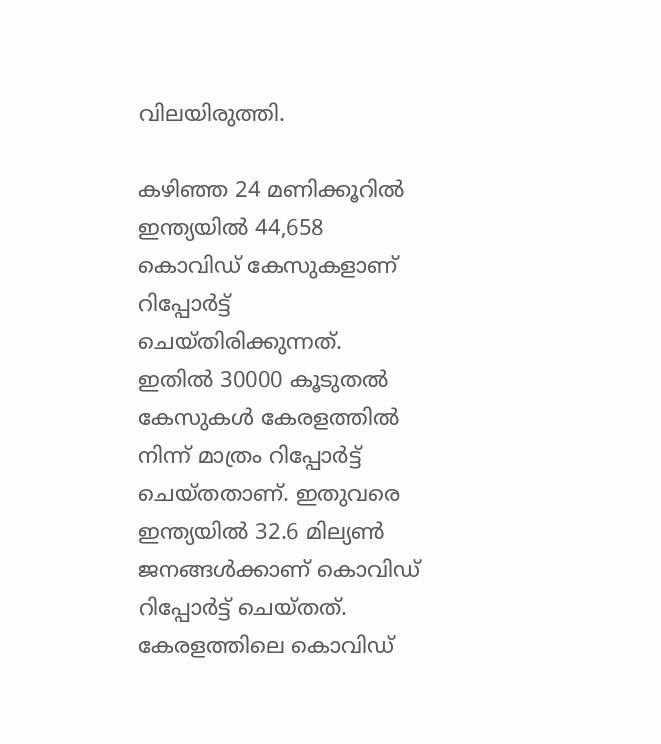വിലയിരുത്തി.

കഴിഞ്ഞ 24 മണിക്കൂറില്‍ ഇന്ത്യയില്‍ 44,658 കൊവിഡ് കേസുകളാണ് റിപ്പോര്‍ട്ട് ചെയ്തിരിക്കുന്നത്. ഇതില്‍ 30000 കൂടുതല്‍ കേസുകള്‍ കേരളത്തില്‍ നിന്ന് മാത്രം റിപ്പോര്‍ട്ട് ചെയ്തതാണ്. ഇതുവരെ ഇന്ത്യയില്‍ 32.6 മില്യണ്‍ ജനങ്ങള്‍ക്കാണ് കൊവിഡ് റിപ്പോര്‍ട്ട് ചെയ്തത്. കേരളത്തിലെ കൊവിഡ്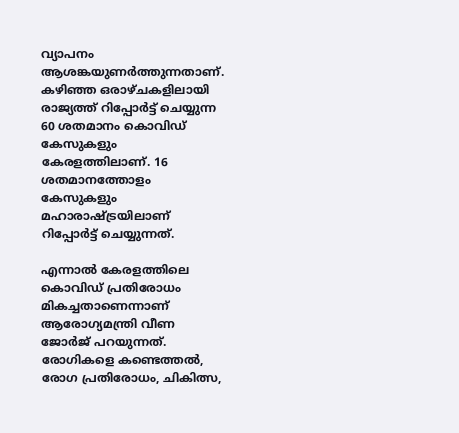വ്യാപനം ആശങ്കയുണര്‍ത്തുന്നതാണ്. കഴിഞ്ഞ ഒരാഴ്ചകളിലായി രാജ്യത്ത് റിപ്പോര്‍ട്ട് ചെയ്യുന്ന 60 ശതമാനം കൊവിഡ് കേസുകളും കേരളത്തിലാണ്. 16 ശതമാനത്തോളം കേസുകളും മഹാരാഷ്ട്രയിലാണ് റിപ്പോര്‍ട്ട് ചെയ്യുന്നത്.

എന്നാല്‍ കേരളത്തിലെ കൊവിഡ് പ്രതിരോധം മികച്ചതാണെന്നാണ് ആരോഗ്യമന്ത്രി വീണ ജോര്‍ജ് പറയുന്നത്. രോഗികളെ കണ്ടെത്തല്‍, രോഗ പ്രതിരോധം, ചികിത്സ,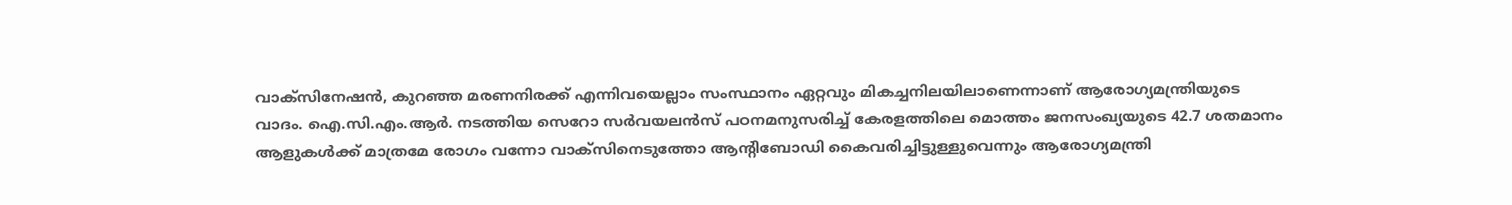വാക്സിനേഷന്‍, കുറഞ്ഞ മരണനിരക്ക് എന്നിവയെല്ലാം സംസ്ഥാനം ഏറ്റവും മികച്ചനിലയിലാണെന്നാണ് ആരോഗ്യമന്ത്രിയുടെ വാദം. ഐ.സി.എം.ആര്‍. നടത്തിയ സെറോ സര്‍വയലന്‍സ് പഠനമനുസരിച്ച് കേരളത്തിലെ മൊത്തം ജനസംഖ്യയുടെ 42.7 ശതമാനം ആളുകള്‍ക്ക് മാത്രമേ രോഗം വന്നോ വാക്സിനെടുത്തോ ആന്റിബോഡി കൈവരിച്ചിട്ടുള്ളുവെന്നും ആരോഗ്യമന്ത്രി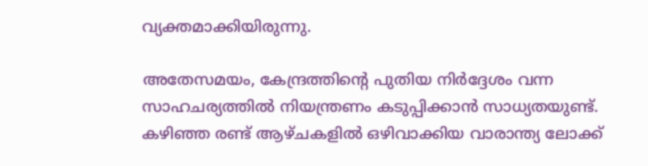വ്യക്തമാക്കിയിരുന്നു.

അതേസമയം, കേന്ദ്രത്തിന്റെ പുതിയ നിര്‍ദ്ദേശം വന്ന സാഹചര്യത്തില്‍ നിയന്ത്രണം കടുപ്പിക്കാന്‍ സാധ്യതയുണ്ട്. കഴിഞ്ഞ രണ്ട് ആഴ്ചകളില്‍ ഒഴിവാക്കിയ വാരാന്ത്യ ലോക്ക്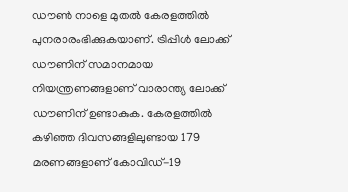ഡൗണ്‍ നാളെ മുതല്‍ കേരളത്തില്‍ പുനരാരംഭിക്കുകയാണ്. ട്രിപ്പിള്‍ ലോക്ക് ഡൗണിന് സമാനമായ നിയന്ത്രണങ്ങളാണ് വാരാന്ത്യ ലോക്ക് ഡൗണിന് ഉണ്ടാകുക. കേരളത്തില്‍ കഴിഞ്ഞ ദിവസങ്ങളിലുണ്ടായ 179 മരണങ്ങളാണ് കോവിഡ്-19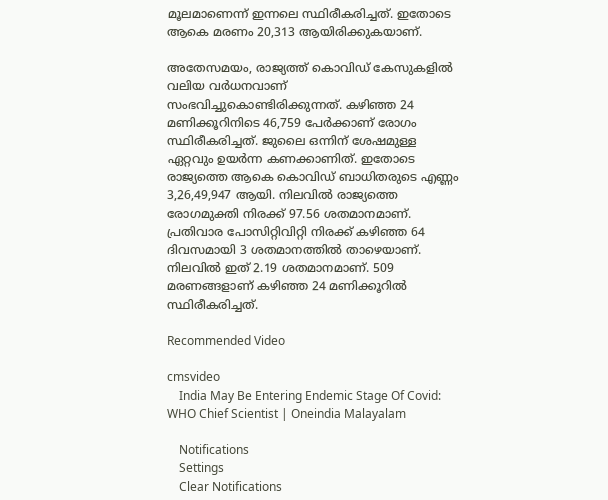മൂലമാണെന്ന് ഇന്നലെ സ്ഥിരീകരിച്ചത്. ഇതോടെ ആകെ മരണം 20,313 ആയിരിക്കുകയാണ്.

അതേസമയം, രാജ്യത്ത് കൊവിഡ് കേസുകളില്‍ വലിയ വര്‍ധനവാണ് സംഭവിച്ചുകൊണ്ടിരിക്കുന്നത്. കഴിഞ്ഞ 24 മണിക്കൂറിനിടെ 46,759 പേര്‍ക്കാണ് രോഗം സ്ഥിരീകരിച്ചത്. ജുലൈ ഒന്നിന് ശേഷമുള്ള ഏറ്റവും ഉയര്‍ന്ന കണക്കാണിത്. ഇതോടെ രാജ്യത്തെ ആകെ കൊവിഡ് ബാധിതരുടെ എണ്ണം 3,26,49,947 ആയി. നിലവില്‍ രാജ്യത്തെ രോഗമുക്തി നിരക്ക് 97.56 ശതമാനമാണ്. പ്രതിവാര പോസിറ്റിവിറ്റി നിരക്ക് കഴിഞ്ഞ 64 ദിവസമായി 3 ശതമാനത്തില്‍ താഴെയാണ്. നിലവില്‍ ഇത് 2.19 ശതമാനമാണ്. 509 മരണങ്ങളാണ് കഴിഞ്ഞ 24 മണിക്കൂറില്‍ സ്ഥിരീകരിച്ചത്.

Recommended Video

cmsvideo
    India May Be Entering Endemic Stage Of Covid: WHO Chief Scientist | Oneindia Malayalam

    Notifications
    Settings
    Clear Notifications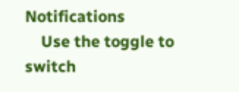Notifications
    Use the toggle to switch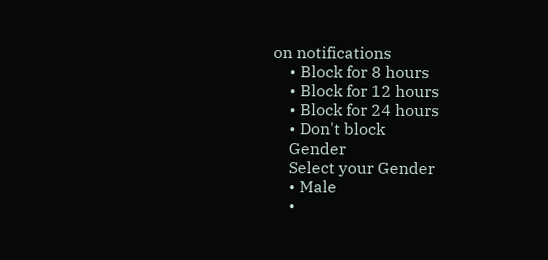on notifications
    • Block for 8 hours
    • Block for 12 hours
    • Block for 24 hours
    • Don't block
    Gender
    Select your Gender
    • Male
    •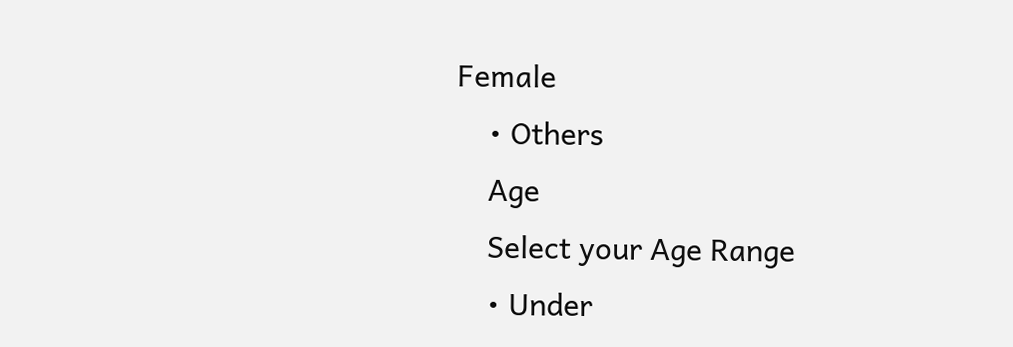Female
    • Others
    Age
    Select your Age Range
    • Under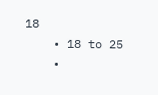18
    • 18 to 25
    •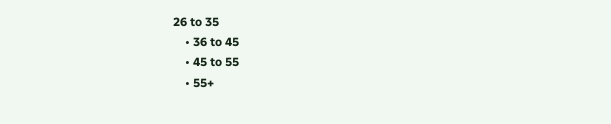26 to 35
    • 36 to 45
    • 45 to 55
    • 55+